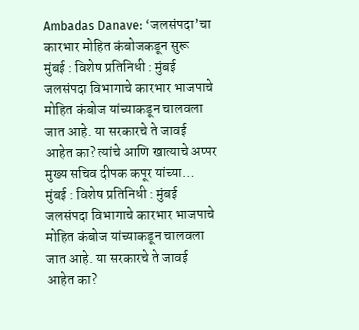Ambadas Danave: ‘जलसंपदा’चा कारभार मोहित कंबोजकडून सुरू
मुंबई : विशेष प्रतिनिधी : मुंबई जलसंपदा विभागाचे कारभार भाजपाचे मोहित कंबोज यांच्याकडून चालवला जात आहे. या सरकारचे ते जावई आहेत का? त्यांचे आणि खात्याचे अप्पर मुख्य सचिव दीपक कपूर यांच्या…
मुंबई : विशेष प्रतिनिधी : मुंबई जलसंपदा विभागाचे कारभार भाजपाचे मोहित कंबोज यांच्याकडून चालवला जात आहे. या सरकारचे ते जावई आहेत का?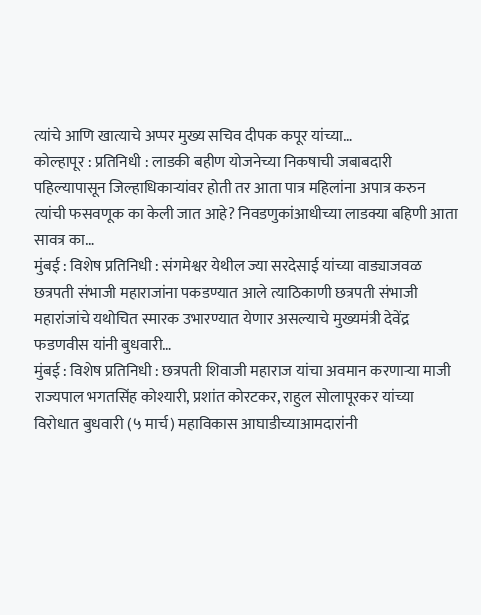त्यांचे आणि खात्याचे अप्पर मुख्य सचिव दीपक कपूर यांच्या…
कोल्हापूर : प्रतिनिधी : लाडकी बहीण योजनेच्या निकषाची जबाबदारी पहिल्यापासून जिल्हाधिकाऱ्यांवर होती तर आता पात्र महिलांना अपात्र करुन त्यांची फसवणूक का केली जात आहे? निवडणुकांआधीच्या लाडक्या बहिणी आता सावत्र का…
मुंबई : विशेष प्रतिनिधी : संगमेश्वर येथील ज्या सरदेसाई यांच्या वाड्याजवळ छत्रपती संभाजी महाराजांना पकडण्यात आले त्याठिकाणी छत्रपती संभाजी महारांजांचे यथोचित स्मारक उभारण्यात येणार असल्याचे मुख्यमंत्री देवेंद्र फडणवीस यांनी बुधवारी…
मुंबई : विशेष प्रतिनिधी : छत्रपती शिवाजी महाराज यांचा अवमान करणाऱ्या माजी राज्यपाल भगतसिंह कोश्यारी, प्रशांत कोरटकर, राहुल सोलापूरकर यांच्या विरोधात बुधवारी (५ मार्च) महाविकास आघाडीच्याआमदारांनी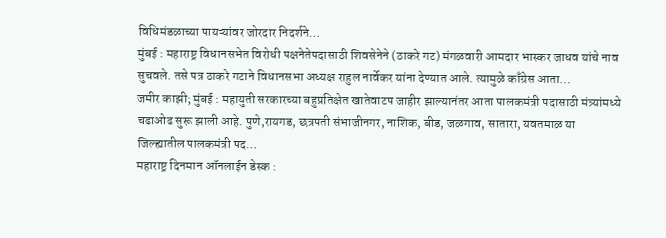विधिमंडळाच्या पायऱ्यांवर जोरदार निदर्शने…
मुंबई : महाराष्ट्र विधानसभेत विरोधी पक्षनेतेपदासाठी शिवसेनेने (ठाकरे गट) मंगळवारी आमदार भास्कर जाधव यांचे नाव सुचवले. तसे पत्र ठाकरे गटाने विधानसभा अध्यक्ष राहुल नार्वेकर यांना देण्यात आले. त्यामुळे काँग्रेस आता…
जमीर काझी; मुंबई : महायुती सरकारच्या बहुप्रतिक्षेत खातेवाटप जाहीर झाल्यानंतर आता पालकमंत्री पदासाठी मंत्र्यांमध्ये चढाओढ सुरू झाली आहे. पुणे,रायगड, छत्रपती संभाजीनगर, नाशिक, बीड, जळगाव, सातारा, यवतमाळ या जिल्ह्यातील पालकमंत्री पद…
महाराष्ट्र दिनमान ऑनलाईन डेस्क :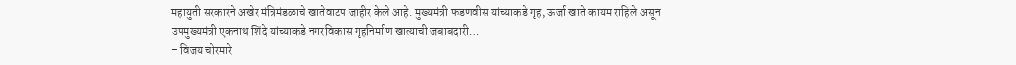महायुती सरकारने अखेर मंत्रिमंडळाचे खातेवाटप जाहीर केले आहे. मुख्यमंत्री फडणवीस यांच्याकडे गृह, ऊर्जा खाते कायम राहिले असून उपमुख्यमंत्री एकनाथ शिंदे यांच्याकडे नगरविकास गृहनिर्माण खात्याची जबाबदारी…
– विजय चोरमारे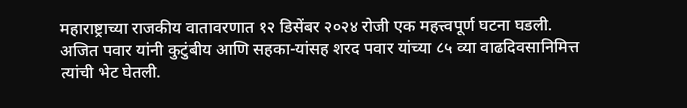महाराष्ट्राच्या राजकीय वातावरणात १२ डिसेंबर २०२४ रोजी एक महत्त्वपूर्ण घटना घडली. अजित पवार यांनी कुटुंबीय आणि सहका-यांसह शरद पवार यांच्या ८५ व्या वाढदिवसानिमित्त त्यांची भेट घेतली.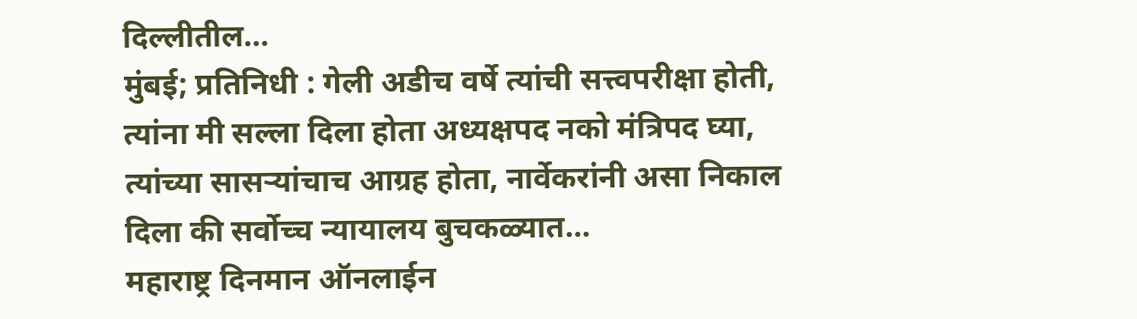दिल्लीतील…
मुंबई; प्रतिनिधी : गेली अडीच वर्षे त्यांची सत्त्वपरीक्षा होती, त्यांना मी सल्ला दिला होता अध्यक्षपद नको मंत्रिपद घ्या, त्यांच्या सासऱ्यांचाच आग्रह होता, नार्वेकरांनी असा निकाल दिला की सर्वोच्च न्यायालय बुचकळ्यात…
महाराष्ट्र दिनमान ऑनलाईन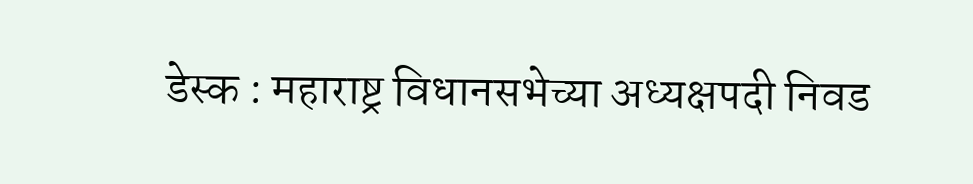डेस्क : महाराष्ट्र विधानसभेच्या अध्यक्षपदी निवड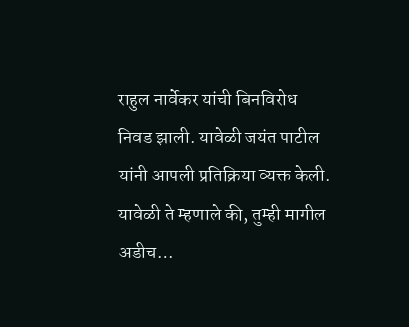राहुल नार्वेकर यांची बिनविरोध निवड झाली. यावेळी जयंत पाटील यांनी आपली प्रतिक्रिया व्यक्त केली. यावेळी ते म्हणाले की, तुम्ही मागील अडीच…